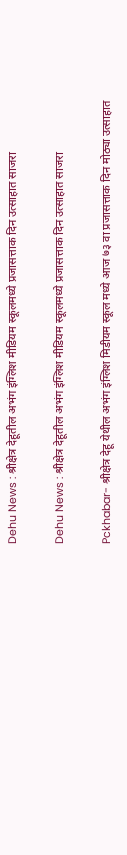Dehu News : श्रीक्षेत्र देहूतील अभंग इंग्लिश मीडियम स्कूलमध्ये प्रजासत्ताक दिन उत्साहात साजरा

Dehu News : श्रीक्षेत्र देहूतील अभंग इंग्लिश मीडियम स्कूलमध्ये प्रजासत्ताक दिन उत्साहात साजरा

Pckhabar- श्रीक्षेत्र देहू येथील अभंग इंग्लिश मिडीयम स्कूल मध्ये आज ७३ वा प्रजासत्ताक दिन मोठ्या उत्साहात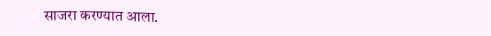साजरा करण्यात आला.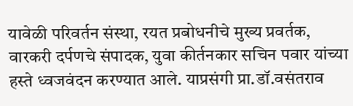यावेळी परिवर्तन संस्था, रयत प्रबोधनीचे मुख्य प्रवर्तक, वारकरी दर्पणचे संपादक, युवा कीर्तनकार सचिन पवार यांच्या हस्ते ध्वजवंदन करण्यात आले. याप्रसंगी प्रा.डॉ.वसंतराव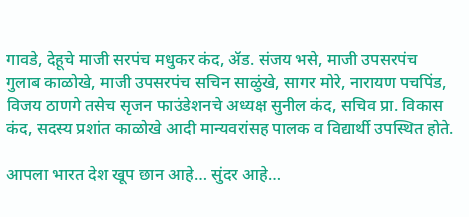गावडे, देहूचे माजी सरपंच मधुकर कंद, ॲड. संजय भसे, माजी उपसरपंच गुलाब काळोखे, माजी उपसरपंच सचिन साळुंखे, सागर मोरे, नारायण पचपिंड, विजय ठाणगे तसेच सृजन फाउंडेशनचे अध्यक्ष सुनील कंद, सचिव प्रा. विकास कंद, सदस्य प्रशांत काळोखे आदी मान्यवरांसह पालक व विद्यार्थी उपस्थित होते.

आपला भारत देश खूप छान आहे… सुंदर आहे…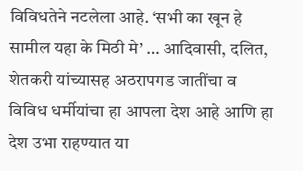विविधतेने नटलेला आहे. ‘सभी का खून हे सामील यहा के मिठी मे’ … आदिवासी, दलित, शेतकरी यांच्यासह अठरापगड जातींचा व विविध धर्मीयांचा हा आपला देश आहे आणि हा देश उभा राहण्यात या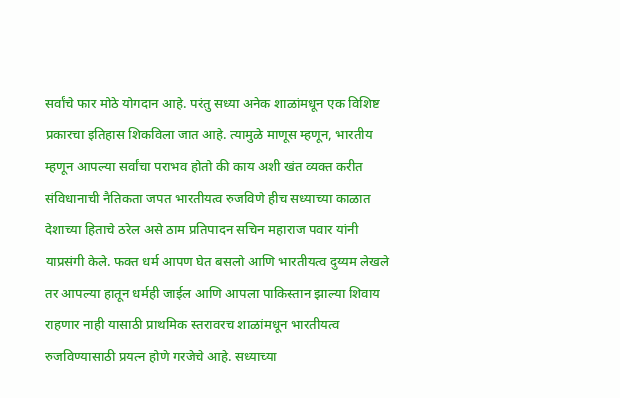सर्वांचे फार मोठे योगदान आहे. परंतु सध्या अनेक शाळांमधून एक विशिष्ट प्रकारचा इतिहास शिकविला जात आहे. त्यामुळे माणूस म्हणून, भारतीय म्हणून आपल्या सर्वांचा पराभव होतो की काय अशी खंत व्यक्त करीत संविधानाची नैतिकता जपत भारतीयत्व रुजविणे हीच सध्याच्या काळात देशाच्या हिताचे ठरेल असे ठाम प्रतिपादन सचिन महाराज पवार यांनी याप्रसंगी केले. फक्त धर्म आपण घेत बसलो आणि भारतीयत्व दुय्यम लेखले तर आपल्या हातून धर्मही जाईल आणि आपला पाकिस्तान झाल्या शिवाय राहणार नाही यासाठी प्राथमिक स्तरावरच शाळांमधून भारतीयत्व रुजविण्यासाठी प्रयत्न होणे गरजेचे आहे. सध्याच्या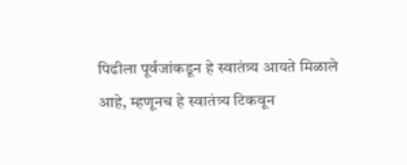पिढीला पूर्वजांकडून हे स्वातंत्र्य आयते मिळाले आहे, म्हणूनच हे स्वातंत्र्य टिकवून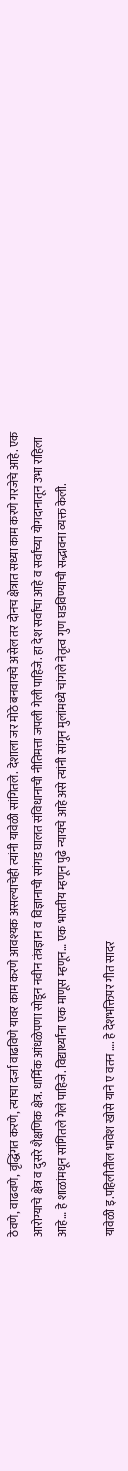ठेवणे, वाढवणे, वृद्धिंगत करणे, त्याचा दर्जा वाढविणे यावर काम करणे आवश्यक असल्याचेही त्यांनी यावेळी सांगितले. देशाला जर मोठे बनवायचे असेल तर दोनच क्षेत्रात सध्या काम करणे गरजेचे आहे. एक आरोग्याचे क्षेत्र व दुसरे शैक्षणिक क्षेत्र. धार्मिक आंधळेपणा सोडून नवीन तंत्रज्ञान व विज्ञानाची सांगड घालत संविधानाची नीतिमत्ता जपली गेली पाहिजे. हा देश सर्वांचा आहे व सर्वांच्या योगदानातून उभा राहिला आहे… हे शाळांमधून सांगितले गेले पाहिजे. विद्यार्थ्यांना एक माणूस म्हणून… एक भारतीय म्हणून पुढे न्यायचे आहे असे त्यांनी सांगून मुलांमध्ये चांगले नेतृत्व गुण घडविण्याची सद्भावना व्यक्त केली.

यावेळी इ.पहिलीतील भावेश खोसे याने ए वतन …. हे देशभक्तिपर गीत सादर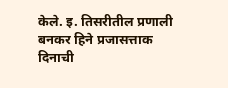केले. इ. तिसरीतील प्रणाली बनकर हिने प्रजासत्ताक दिनाची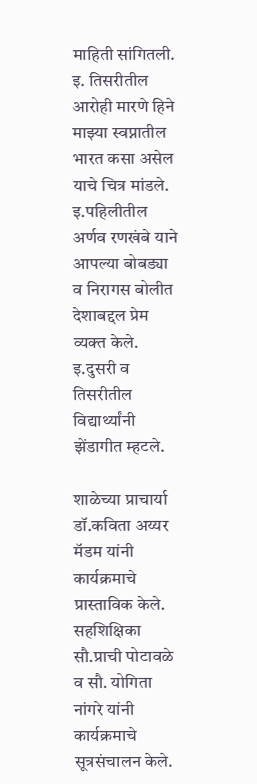माहिती सांगितली. इ. तिसरीतील आरोही मारणे हिने माझ्या स्वप्नातील भारत कसा असेल याचे चित्र मांडले. इ.पहिलीतील अर्णव रणखंबे याने आपल्या बोबड्या व निरागस बोलीत देशाबद्दल प्रेम व्यक्त केले. इ.दुसरी व तिसरीतील विद्यार्थ्यांनी झेंडागीत म्हटले.

शाळेच्या प्राचार्या डॉ.कविता अय्यर मॅडम यांनी कार्यक्रमाचे प्रास्ताविक केले. सहशिक्षिका सौ.प्राची पोटावळे व सौ. योगिता नांगरे यांनी कार्यक्रमाचे सूत्रसंचालन केले.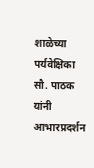शाळेच्या पर्यवेक्षिका सौ. पाठक यांनी आभारप्रदर्शन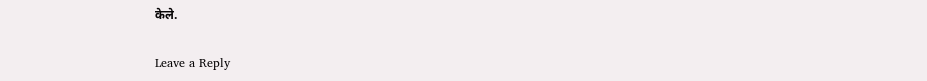केले.

Leave a Reply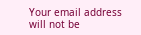Your email address will not be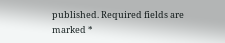published. Required fields are marked *